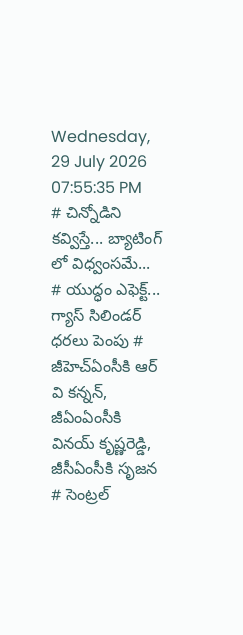Wednesday, 29 July 2026 07:55:35 PM
# చిన్నోడిని కవ్విస్తే... బ్యాటింగ్ లో విధ్వంసమే... # యుద్ధం ఎఫెక్ట్... గ్యాస్ సిలిండర్ ధరలు పెంపు # జీహెచ్ఏంసీకి ఆర్ వి కన్నన్, జీఏంఏంసీకి వినయ్ కృష్ణరెడ్డి, జీసీఏంసీకి సృజన # సెంట్రల్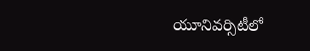యూనివర్సిటీలో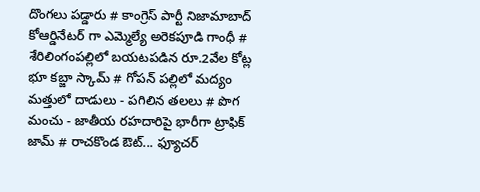దొంగలు పడ్డారు # కాంగ్రెస్ పార్టీ నిజామాబాద్ కోఆర్డినేటర్ గా ఎమ్మెల్యే అరెకపూడి గాంధీ # శేరిలింగంపల్లిలో బయటపడిన రూ.2వేల కోట్ల భూ కబ్జా స్కామ్ # గోపన్ పల్లిలో మద్యం మత్తులో దాడులు - పగిలిన తలలు # పొగ మంచు - జాతీయ రహదారిపై భారీగా ట్రాఫిక్ జామ్ # రాచకొండ ఔట్... ఫ్యూచర్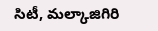సిటీ, మల్కాజిగిరి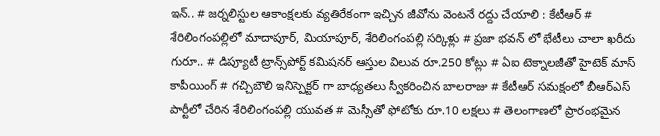ఇన్.. # జర్నలిస్టుల ఆకాంక్షలకు వ్యతిరేకంగా ఇచ్చిన జీవోను వెంటనే రద్దు చేయాలి : కేటీఆర్ # శేరిలింగంపల్లిలో మాదాపూర్, మియాపూర్, శేరిలింగంపల్లి సర్కిళ్లు # ప్రజా భవన్ లో భేటీలు చాలా ఖరీదు గురూ.. # డిప్యూటీ ట్రాన్స్‌పోర్ట్ కమిషనర్ ఆస్తుల విలువ రూ.250 కోట్లు # ఏఐ టెక్నాలజీతో హైటెక్ మాస్ కాపీయింగ్ # గచ్చిబౌలి ఇనిస్పెక్టర్ గా బాధ్యతలు స్వీకరించిన బాలరాజు # కేటీఆర్ సమక్షంలో బీఆర్ఎస్ పార్టీలో చేరిన శేరిలింగంపల్లి యువత # మెస్సీతో ఫోటోకు రూ.10 లక్షలు # తెలంగాణలో ప్రారంభమైన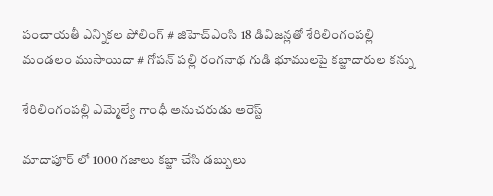పంచాయతీ ఎన్నికల పోలింగ్‌ # జిహెచ్ఎంసి 18 డివిజన్లతో శేరిలింగంపల్లి మండలం ముసాయిదా # గోపన్ పల్లి రంగనాథ గుడి భూములపై కబ్జాదారుల కన్ను

శేరిలింగంపల్లి ఎమ్మెల్యే గాంధీ అనుచరుడు అరెస్ట్

మాదాపూర్ లో 1000 గజాలు కబ్జా చేసి డబ్బులు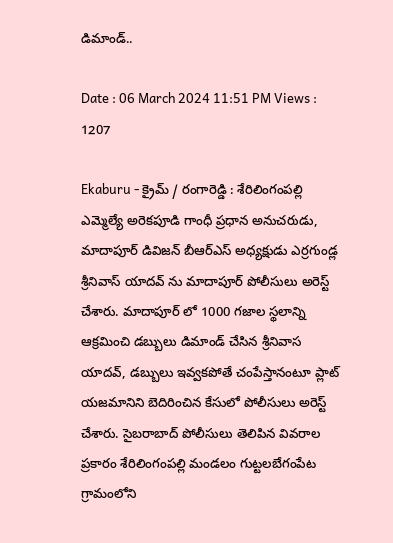డిమాండ్..

Date : 06 March 2024 11:51 PM Views : 1207

Ekaburu - క్రైమ్ / రంగారెడ్డి : శేరిలింగంపల్లి ఎమ్మెల్యే అరెకపూడి గాంధీ ప్రధాన అనుచరుడు, మాదాపూర్ డివిజన్ బీఆర్ఎస్ అధ్యక్షుడు ఎర్రగుండ్ల శ్రీనివాస్ యాదవ్ ను మాదాపూర్ పోలీసులు అరెస్ట్ చేశారు. మాదాపూర్ లో 1000 గజాల స్థలాన్ని ఆక్రమించి డబ్బులు డిమాండ్ చేసిన శ్రీనివాస యాదవ్, డబ్బులు ఇవ్వకపోతే చంపేస్తానంటూ ప్లాట్ యజమానిని బెదిరించిన కేసులో పోలీసులు అరెస్ట్ చేశారు. సైబరాబాద్ పోలీసులు తెలిపిన వివరాల ప్రకారం శేరిలింగంపల్లి మండలం గుట్టలబేగంపేట గ్రామంలోని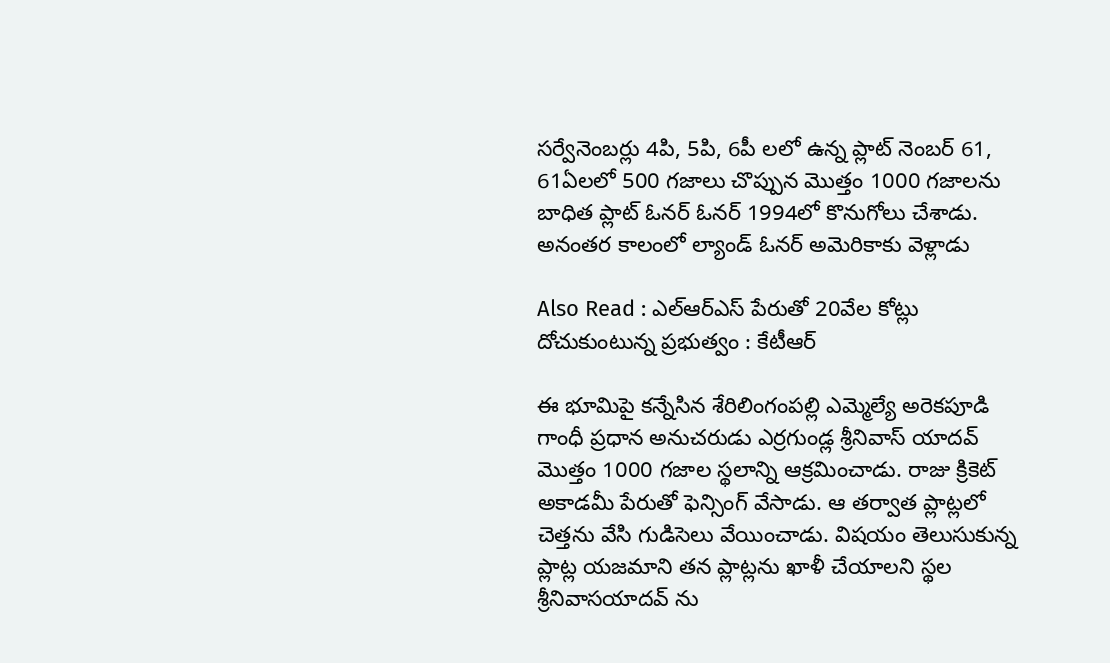సర్వేనెంబర్లు 4పి, 5పి, 6పీ లలో ఉన్న ప్లాట్ నెంబర్ 61, 61ఏలలో 500 గజాలు చొప్పున మొత్తం 1000 గజాలను బాధిత ప్లాట్ ఓనర్ ఓనర్ 1994లో కొనుగోలు చేశాడు. అనంతర కాలంలో ల్యాండ్ ఓనర్ అమెరికాకు వెళ్లాడు

Also Read : ఎల్ఆర్ఎస్ పేరుతో 20వేల కోట్లు దోచుకుంటున్న ప్రభుత్వం : కేటీఆర్

ఈ భూమిపై కన్నేసిన శేరిలింగంపల్లి ఎమ్మెల్యే అరెకపూడి గాంధీ ప్రధాన అనుచరుడు ఎర్రగుండ్ల శ్రీనివాస్ యాదవ్ మొత్తం 1000 గజాల స్థలాన్ని ఆక్రమించాడు. రాజు క్రికెట్ అకాడమీ పేరుతో ఫెన్సింగ్ వేసాడు. ఆ తర్వాత ప్లాట్లలో చెత్తను వేసి గుడిసెలు వేయించాడు. విషయం తెలుసుకున్న ప్లాట్ల యజమాని తన ప్లాట్లను ఖాళీ చేయాలని స్థల శ్రీనివాసయాదవ్ ను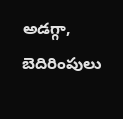అడగ్గా, బెదిరింపులు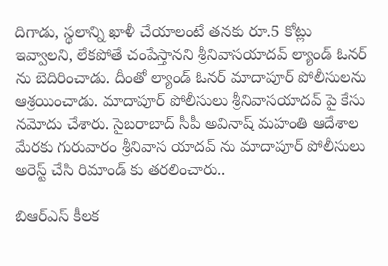దిగాడు, స్థలాన్ని ఖాళీ చేయాలంటే తనకు రూ.5 కోట్లు ఇవ్వాలని, లేకపోతే చంపేస్తానని శ్రీనివాసయాదవ్ ల్యాండ్ ఓనర్ ను బెదిరించాడు. దీంతో ల్యాండ్ ఓనర్ మాదాపూర్ పోలీసులను ఆశ్రయించాడు. మాదాపూర్ పోలీసులు శ్రీనివాసయాదవ్ పై కేసు నమోదు చేశారు. సైబరాబాద్ సీపీ అవినాష్ మహంతి ఆదేశాల మేరకు గురువారం శ్రీనివాస యాదవ్ ను మాదాపూర్ పోలీసులు అరెస్ట్ చేసి రిమాండ్ కు తరలించారు..

బిఆర్ఎస్ కీలక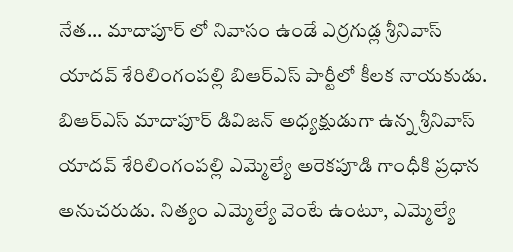నేత... మాదాపూర్ లో నివాసం ఉండే ఎర్రగుడ్ల శ్రీనివాస్ యాదవ్ శేరిలింగంపల్లి బిఆర్ఎస్ పార్టీలో కీలక నాయకుడు. బిఆర్ఎస్ మాదాపూర్ డివిజన్ అధ్యక్షుడుగా ఉన్న శ్రీనివాస్ యాదవ్ శేరిలింగంపల్లి ఎమ్మెల్యే అరెకపూడి గాంధీకి ప్రధాన అనుచరుడు. నిత్యం ఎమ్మెల్యే వెంటే ఉంటూ, ఎమ్మెల్యే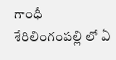గాంధీ శేరిలింగంపల్లి లో ఏ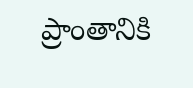ప్రాంతానికి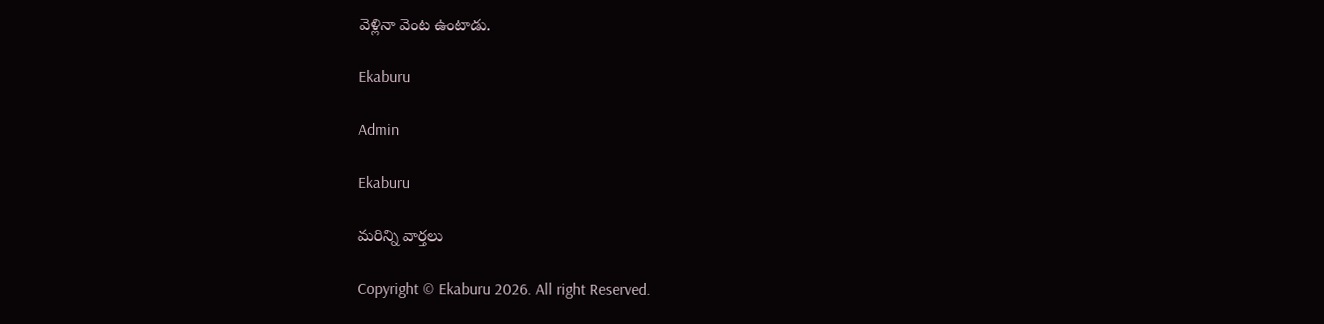వెళ్లినా వెంట ఉంటాడు.

Ekaburu

Admin

Ekaburu

మరిన్ని వార్తలు

Copyright © Ekaburu 2026. All right Reserved.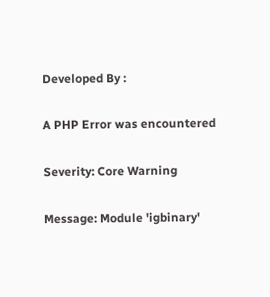Developed By :

A PHP Error was encountered

Severity: Core Warning

Message: Module 'igbinary'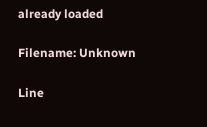already loaded

Filename: Unknown

Line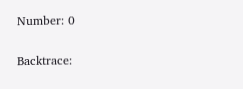Number: 0

Backtrace: